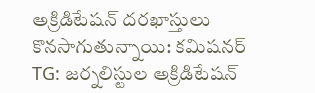అక్రిడిటేషన్ దరఖాస్తులు కొనసాగుతున్నాయి: కమిషనర్
TG: జర్నలిస్టుల అక్రిడిటేషన్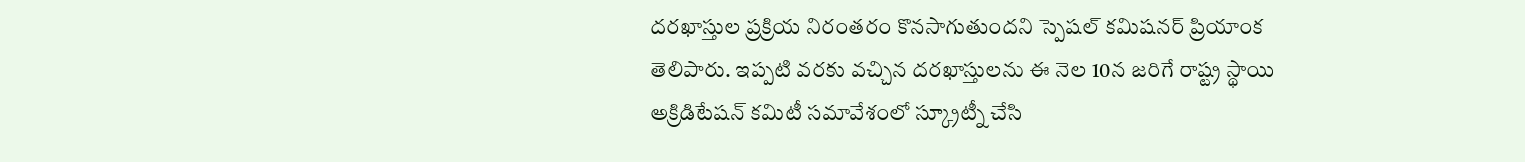దరఖాస్తుల ప్రక్రియ నిరంతరం కొనసాగుతుందని స్పెషల్ కమిషనర్ ప్రియాంక తెలిపారు. ఇప్పటి వరకు వచ్చిన దరఖాస్తులను ఈ నెల 10న జరిగే రాష్ట్ర స్థాయి అక్రిడిటేషన్ కమిటీ సమావేశంలో స్క్రూట్నీ చేసి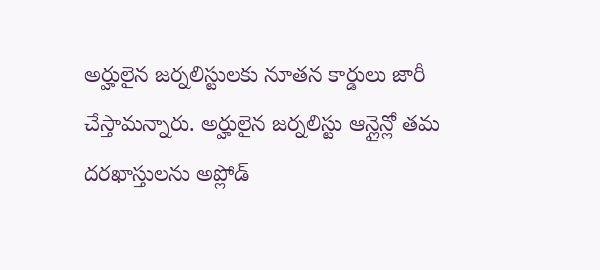అర్హులైన జర్నలిస్టులకు నూతన కార్డులు జారీ చేస్తామన్నారు. అర్హులైన జర్నలిస్టు ఆన్లైన్లో తమ దరఖాస్తులను అప్లోడ్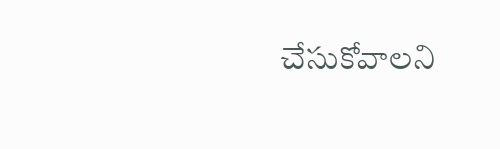చేసుకోవాలని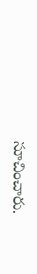సూచించారు.